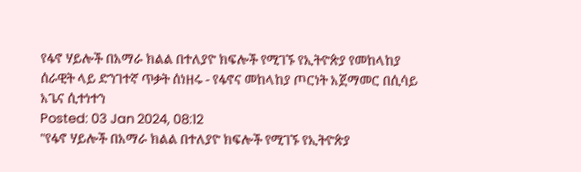የፋኖ ሃይሎች በአማራ ክልል በተለያዮ ክፍሎች የሚገኙ የኢትዮጵያ የመከላከያ ሰራዊት ላይ ድንገተኛ ጥቃት ሰነዘሩ - የፋኖና መከላከያ ጦርነት አጀማመር በሲሳይ አጌና ሲተነተን
Posted: 03 Jan 2024, 08:12
"የፋኖ ሃይሎች በአማራ ክልል በተለያዮ ክፍሎች የሚገኙ የኢትዮጵያ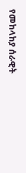የመከላከያ ሰራዊት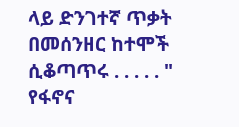ላይ ድንገተኛ ጥቃት በመሰንዘር ከተሞች ሲቆጣጥሩ . . . . . " የፋኖና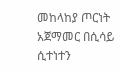መከላከያ ጦርነት አጀማመር በሲሳይ ሲተነተን